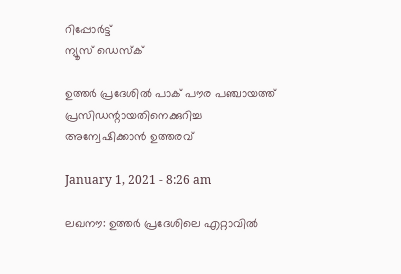റിപ്പോര്‍ട്ട്
ന്യൂസ് ഡെസ്ക്

ഉത്തര്‍ പ്രദേശില്‍ പാക് പൗര പഞ്ചായത്ത് പ്രസിഡന്റായതിനെക്കുറിച്ച അന്വേഷിക്കാന്‍ ഉത്തരവ്

January 1, 2021 - 8:26 am

ലഖനൗ: ഉത്തര്‍ പ്രദേശിലെ എറ്റാവില്‍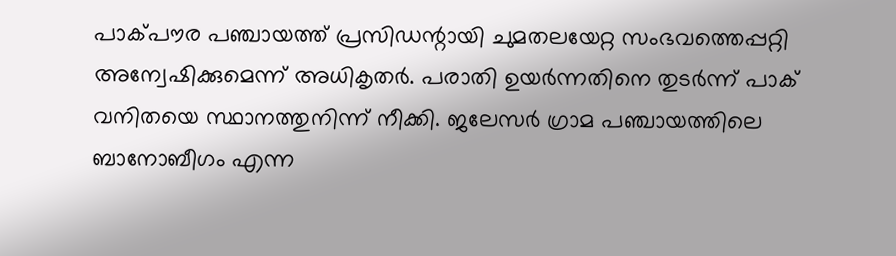പാക്പൗര പഞ്ചായത്ത് പ്രസിഡന്റായി ചുമതലയേറ്റ സംഭവത്തെപ്പറ്റി അന്വേഷിക്കുമെന്ന് അധികൃതര്‍. പരാതി ഉയര്‍ന്നതിനെ തുടര്‍ന്ന് പാക് വനിതയെ സ്ഥാനത്തുനിന്ന് നീക്കി. ജലേസര്‍ ഗ്രാമ പഞ്ചായത്തിലെ ബാനോബീഗം എന്ന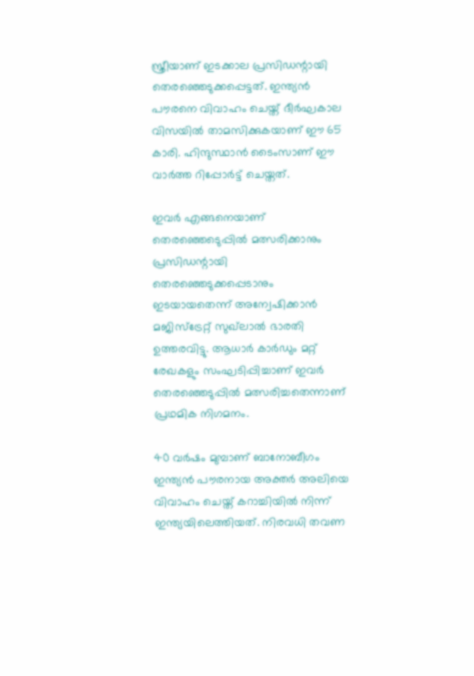സ്ത്രീയാണ് ഇടക്കാല പ്രസിഡന്റായി തെരഞ്ഞെടുക്കപ്പെട്ടത്. ഇന്ത്യന്‍ പൗരനെ വിവാഹം ചെയ്ത് ദീര്‍ഘകാല വിസയില്‍ താമസിക്കുകയാണ് ഈ 65 കാരി. ഹിന്ദുസ്ഥാന്‍ ടൈംസാണ് ഈ വാര്‍ത്ത റിപ്പോര്‍ട്ട് ചെയ്തത്.

ഇവര്‍ എങ്ങനെയാണ് തെരഞ്ഞെടെുപ്പില്‍ മത്സരിക്കാനും പ്രസിഡന്റായി തെരഞ്ഞെടുക്കപ്പെടാനും ഇടയായതെന്ന് അന്വേഷിക്കാന്‍ മജിസ്‌ട്രേറ്റ് സുഖ്‌ലാല്‍ ഭാരതി ഉത്തരവിട്ടു. ആധാര്‍ കാര്‍ഡും മറ്റ് രേഖകളും സംഘടിപ്പിച്ചാണ് ഇവര്‍ തെരഞ്ഞെടുപ്പില്‍ മത്സരിച്ചതെന്നാണ് പ്രഥമിക നിഗമനം.

40 വര്‍ഷം മുമ്പാണ് ബാനോബീഗം ഇന്ത്യന്‍ പൗരനായ അക്തര്‍ അലിയെ വിവാഹം ചെയ്ത് കറാച്ചിയില്‍ നിന്ന് ഇന്ത്യയിലെത്തിയത്. നിരവധി തവണ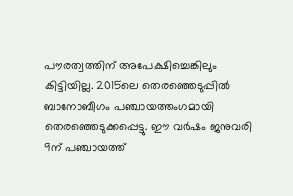പൗരത്വത്തിന് അപേക്ഷിച്ചെങ്കിലും കിട്ടിയില്ല. 2015ലെ തെരഞ്ഞെടുപ്പില്‍ ബാനോബീഗം പഞ്ചായത്തംഗമായി തെരഞ്ഞെടുക്കപ്പെട്ടു. ഈ വര്‍ഷം ജനുവരി 9ന് പഞ്ചായത്ത്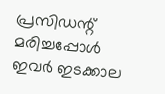പ്രസിഡന്റ് മരിച്ചപ്പോള്‍ ഇവര്‍ ഇടക്കാല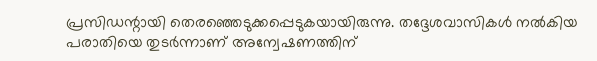പ്രസിഡന്റായി തെരഞ്ഞെടുക്കപ്പെടുകയായിരുന്നു. തദ്ദേശവാസികള്‍ നല്‍കിയ പരാതിയെ തുടര്‍ന്നാണ് അന്വേഷണത്തിന്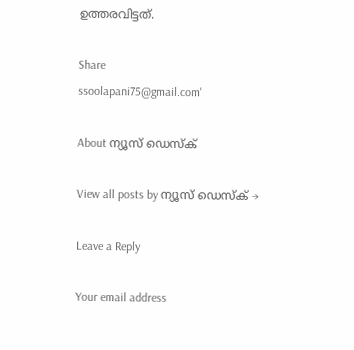ഉത്തരവിട്ടത്.

Share
ssoolapani75@gmail.com'

About ന്യൂസ് ഡെസ്ക്

View all posts by ന്യൂസ് ഡെസ്ക് →

Leave a Reply

Your email address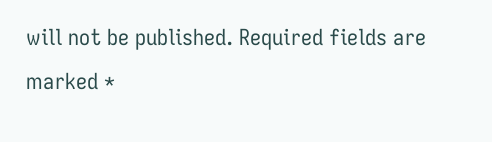will not be published. Required fields are marked *